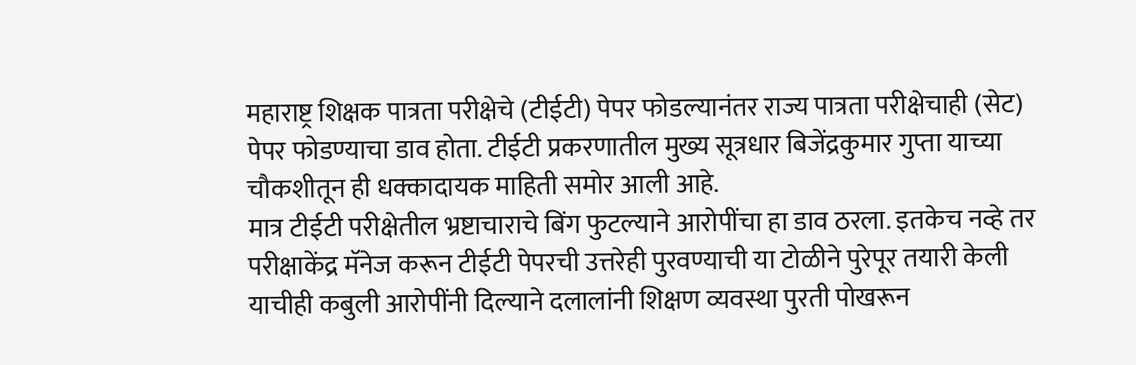महाराष्ट्र शिक्षक पात्रता परीक्षेचे (टीईटी) पेपर फोडल्यानंतर राज्य पात्रता परीक्षेचाही (सेट) पेपर फोडण्याचा डाव होता. टीईटी प्रकरणातील मुख्य सूत्रधार बिजेंद्रकुमार गुप्ता याच्या चौकशीतून ही धक्कादायक माहिती समोर आली आहे.
मात्र टीईटी परीक्षेतील भ्रष्टाचाराचे बिंग फुटल्याने आरोपींचा हा डाव ठरला. इतकेच नव्हे तर परीक्षाकेंद्र मॅनेज करून टीईटी पेपरची उत्तरेही पुरवण्याची या टोळीने पुरेपूर तयारी केली याचीही कबुली आरोपींनी दिल्याने दलालांनी शिक्षण व्यवस्था पुरती पोखरून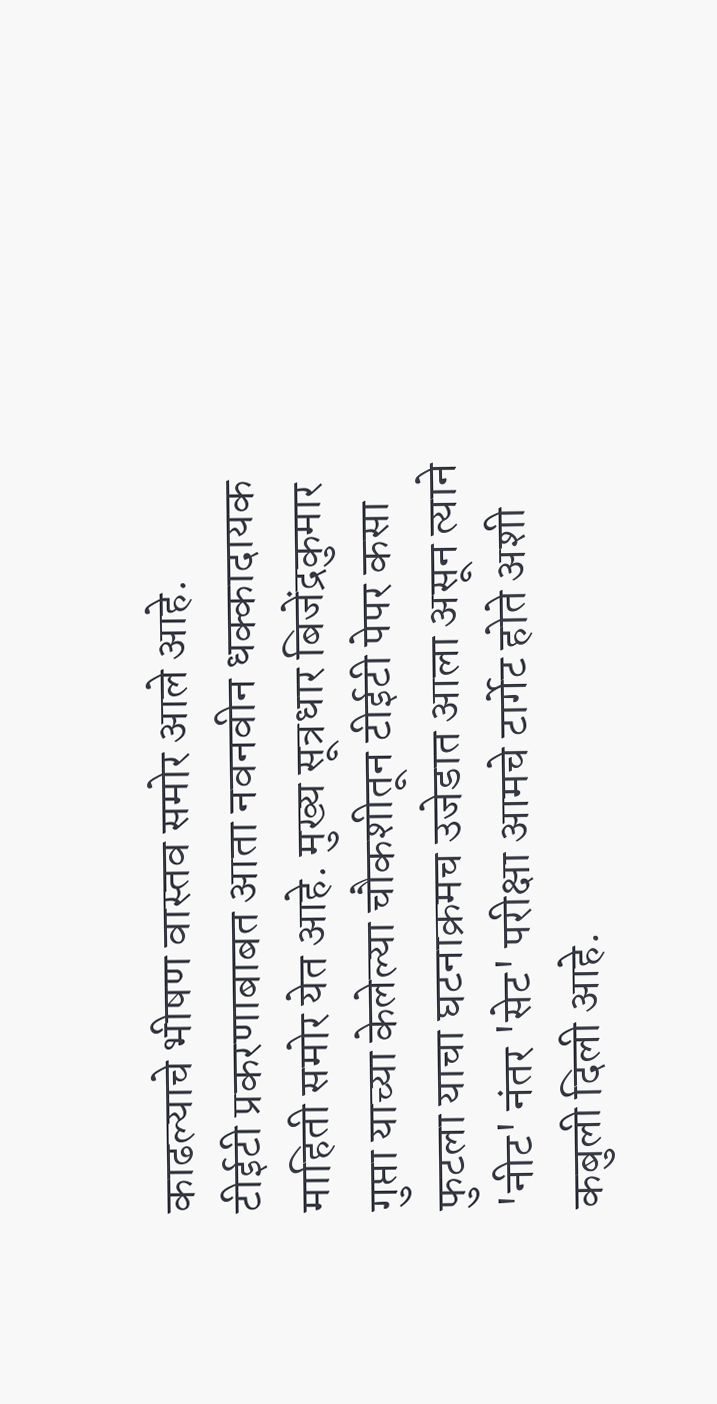काढल्याचे भीषण वास्तव समोर आले आहे.
टीईटी प्रकरणाबाबत आता नवनवीन धक्कादायक माहिती समोर येत आहे. मुख्य सूत्रधार बिजेंद्रकुमार गुप्ता याच्या केलेल्या चौकशीतून टीईटी पेपर कसा फुटला याचा घटनाक्रमच उजेडात आला असून त्याने 'नीट' नंतर 'सेट' परीक्षा आमचे टार्गेट होते अशी कबुली दिली आहे.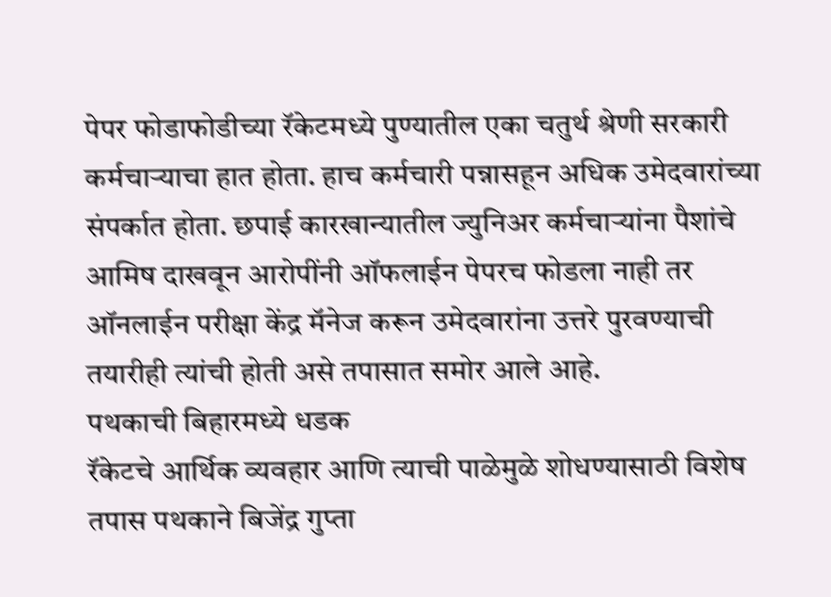पेपर फोडाफोडीच्या रॅकेटमध्ये पुण्यातील एका चतुर्थ श्रेणी सरकारी कर्मचाऱ्याचा हात होता. हाच कर्मचारी पन्नासहून अधिक उमेदवारांच्या संपर्कात होता. छपाई कारखान्यातील ज्युनिअर कर्मचाऱ्यांना पैशांचे आमिष दाखवून आरोपींनी ऑफलाईन पेपरच फोडला नाही तर ऑनलाईन परीक्षा केंद्र मॅनेज करून उमेदवारांना उत्तरे पुरवण्याची तयारीही त्यांची होती असे तपासात समोर आले आहे.
पथकाची बिहारमध्ये धडक
रॅकेटचे आर्थिक व्यवहार आणि त्याची पाळेमुळे शोधण्यासाठी विशेष तपास पथकाने बिजेंद्र गुप्ता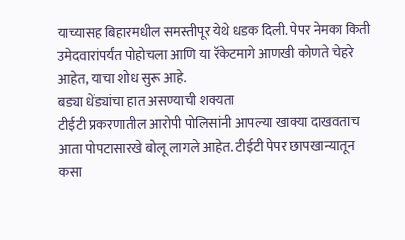याच्यासह बिहारमधील समस्तीपूर येथे धडक दिली. पेपर नेमका किती उमेदवारांपर्यंत पोहोचला आणि या रॅकेटमागे आणखी कोणते चेहरे आहेत, याचा शोध सुरू आहे.
बड्या धेंड्यांचा हात असण्याची शक्यता
टीईटी प्रकरणातील आरोपी पोलिसांनी आपल्या खाक्या दाखवताच आता पोपटासारखे बोलू लागले आहेत. टीईटी पेपर छापखान्यातून कसा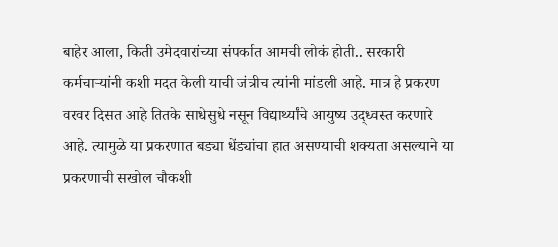बाहेर आला, किती उमेदवारांच्या संपर्कात आमची लोकं होती.. सरकारी कर्मचाऱ्यांनी कशी मदत केली याची जंत्रीच त्यांनी मांडली आहे. मात्र हे प्रकरण वरवर दिसत आहे तितके साधेसुधे नसून विद्यार्थ्यांचे आयुष्य उद्ध्वस्त करणारे आहे. त्यामुळे या प्रकरणात बड्या धेंड्यांचा हात असण्याची शक्यता असल्याने या प्रकरणाची सखोल चौकशी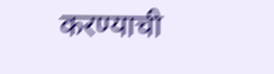करण्याची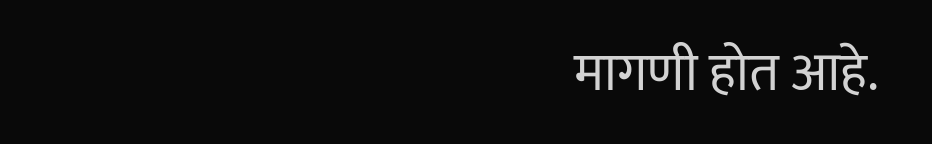मागणी होत आहे.